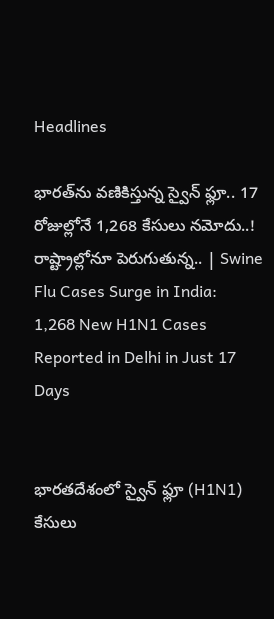Headlines

భారత్‌ను వణికిస్తున్న స్వైన్ ఫ్లూ.. 17 రోజుల్లోనే 1,268 కేసులు నమోదు..! రాష్ట్రాల్లోనూ పెరుగుతున్న.. | Swine Flu Cases Surge in India: 1,268 New H1N1 Cases Reported in Delhi in Just 17 Days


భారతదేశంలో స్వైన్ ఫ్లూ (H1N1) కేసులు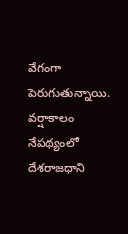వేగంగా పెరుగుతున్నాయి. వర్షాకాలం నేపథ్యంలో దేశరాజధాని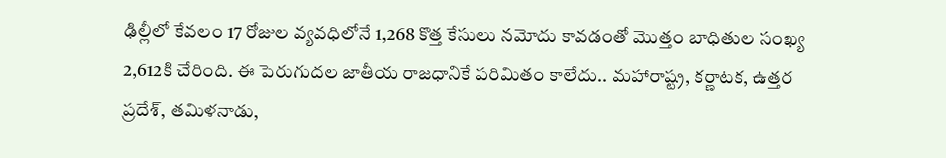ఢిల్లీలో కేవలం 17 రోజుల వ్యవధిలోనే 1,268 కొత్త కేసులు నమోదు కావడంతో మొత్తం బాధితుల సంఖ్య 2,612కి చేరింది. ఈ పెరుగుదల జాతీయ రాజధానికే పరిమితం కాలేదు.. మహారాష్ట్ర, కర్ణాటక, ఉత్తర ప్రదేశ్, తమిళనాడు,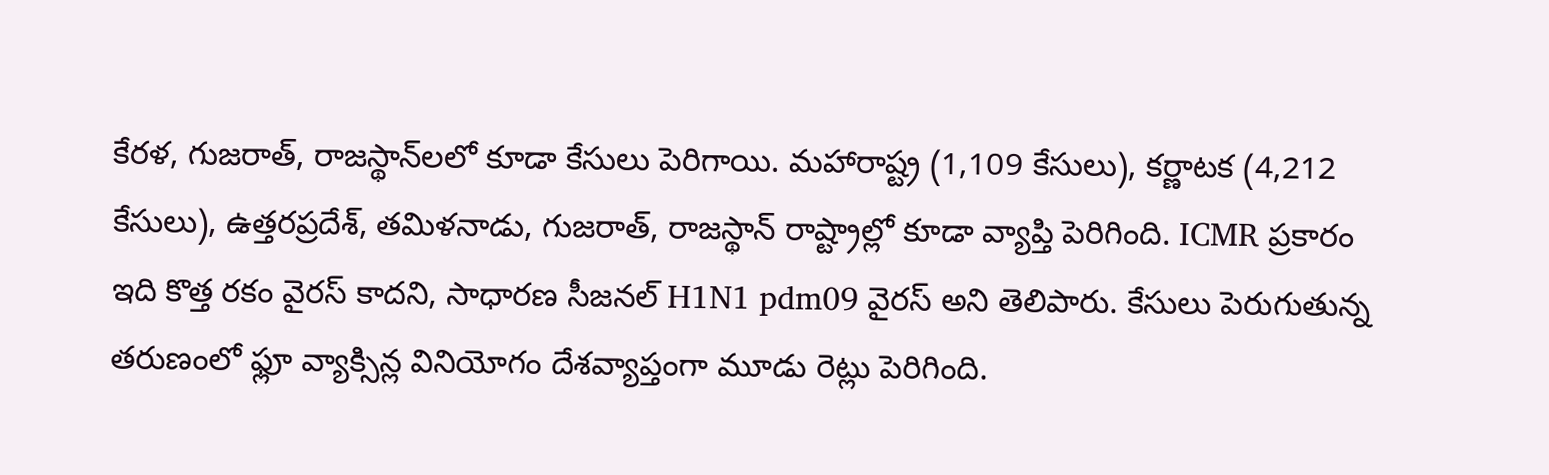కేరళ, గుజరాత్, రాజస్థాన్‌లలో కూడా కేసులు పెరిగాయి. మహారాష్ట్ర (1,109 కేసులు), కర్ణాటక (4,212 కేసులు), ఉత్తరప్రదేశ్, తమిళనాడు, గుజరాత్, రాజస్థాన్ రాష్ట్రాల్లో కూడా వ్యాప్తి పెరిగింది. ICMR ప్రకారం ఇది కొత్త రకం వైరస్ కాదని, సాధారణ సీజనల్ H1N1 pdm09 వైరస్ అని తెలిపారు. కేసులు పెరుగుతున్న తరుణంలో ఫ్లూ వ్యాక్సిన్ల వినియోగం దేశవ్యాప్తంగా మూడు రెట్లు పెరిగింది.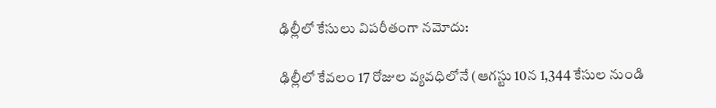ఢిల్లీలో కేసులు విపరీతంగా నమోదు:

ఢిల్లీలో కేవలం 17 రోజుల వ్యవధిలోనే (ఆగస్టు 10న 1,344 కేసుల నుండి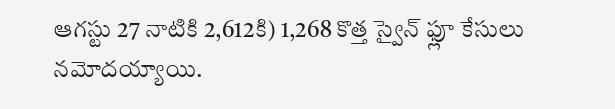ఆగస్టు 27 నాటికి 2,612కి) 1,268 కొత్త స్వైన్ ఫ్లూ కేసులు నమోదయ్యాయి.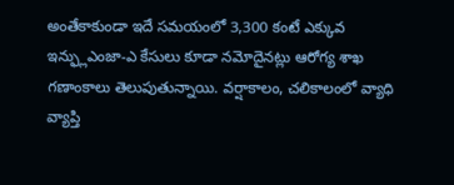అంతేకాకుండా ఇదే సమయంలో 3,300 కంటే ఎక్కువ ఇన్ఫ్లుఎంజా-ఎ కేసులు కూడా నమోదైనట్లు ఆరోగ్య శాఖ గణాంకాలు తెలుపుతున్నాయి. వర్షాకాలం, చలికాలంలో వ్యాధి వ్యాప్తి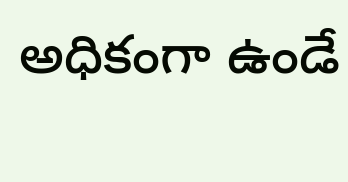అధికంగా ఉండే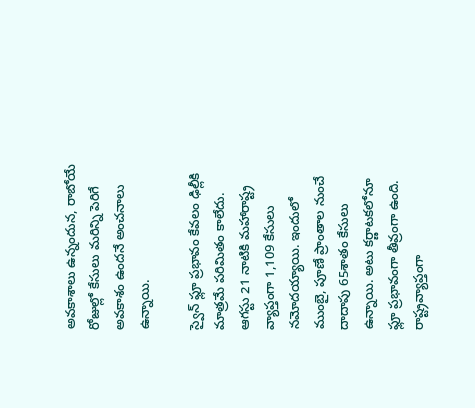అవకాశాలు ఉన్నందున, రాబోయే రోజుల్లో కేసులు మరిన్ని పెరిగే అవకాశం ఉందనే అంచనాలు ఉన్నాయి.

స్వైన్ ఫ్లూ ప్రభావం కేవలం ఢిల్లీకి మాత్రమే పరిమితం కాలేదు. ఆగస్టు 21 నాటికి మహారాష్ట్ర వ్యాప్తంగా 1,109 కేసులు నమోదయ్యాయి. ఇందులో ముంబై, పూణే ప్రాంతాల నుంచే దాదాపు 65శాతం కేసులు ఉన్నాయి. అటు కర్ణాటకలోనూ ఫ్లూ ప్రభావంగా తీవ్రంగా ఉంది. రాష్ట్రవ్యాప్తంగా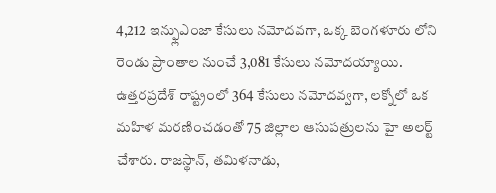4,212 ఇన్ఫ్లుఎంజా కేసులు నమోదవగా, ఒక్క బెంగళూరు లోని రెండు ప్రాంతాల నుంచే 3,081 కేసులు నమోదయ్యాయి. ఉత్తరప్రదేశ్ రాష్ట్రంలో 364 కేసులు నమోదవ్వగా, లక్నోలో ఒక మహిళ మరణించడంతో 75 జిల్లాల ఆసుపత్రులను హై అలర్ట్ చేశారు. రాజస్థాన్, తమిళనాడు,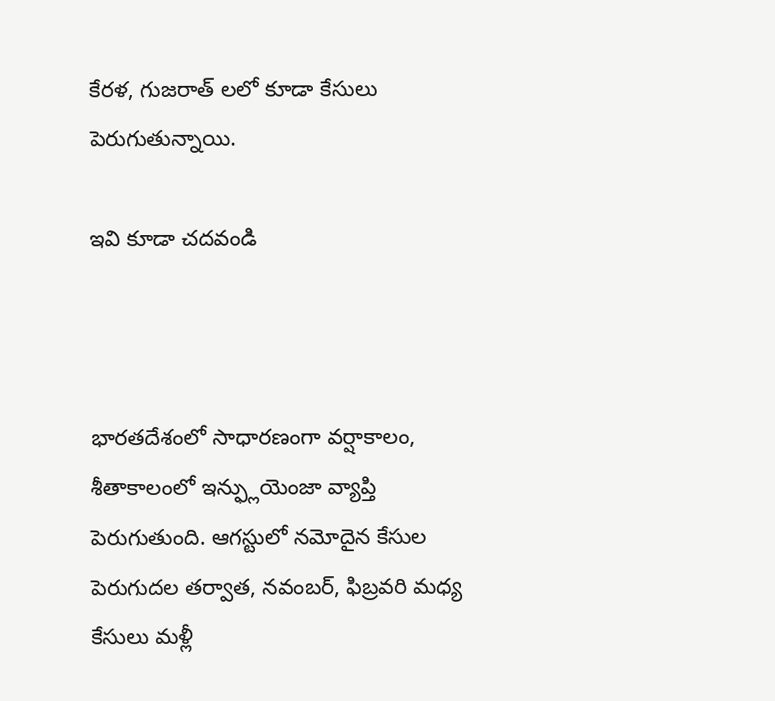కేరళ, గుజరాత్ లలో కూడా కేసులు పెరుగుతున్నాయి.

ఇవి కూడా చదవండి



భారతదేశంలో సాధారణంగా వర్షాకాలం, శీతాకాలంలో ఇన్ఫ్లుయెంజా వ్యాప్తి పెరుగుతుంది. ఆగస్టులో నమోదైన కేసుల పెరుగుదల తర్వాత, నవంబర్, ఫిబ్రవరి మధ్య కేసులు మళ్లీ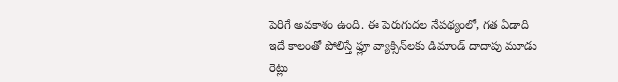పెరిగే అవకాశం ఉంది. ఈ పెరుగుదల నేపథ్యంలో, గత ఏడాది ఇదే కాలంతో పోలిస్తే ఫ్లూ వ్యాక్సిన్‌లకు డిమాండ్ దాదాపు మూడు రెట్లు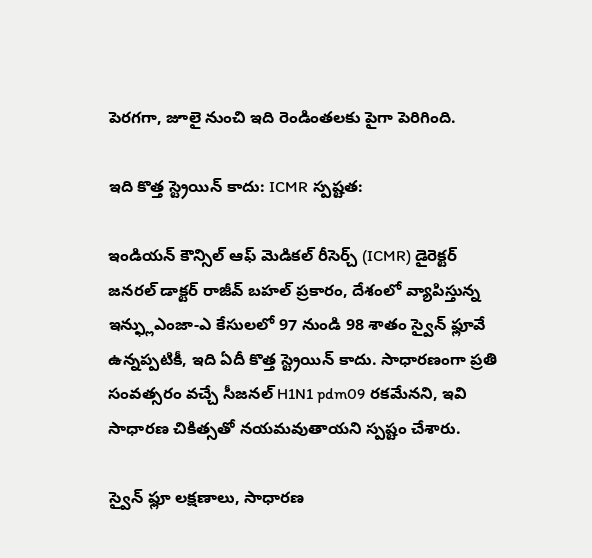పెరగగా, జూలై నుంచి ఇది రెండింతలకు పైగా పెరిగింది.

ఇది కొత్త స్ట్రెయిన్ కాదు: ICMR స్పష్టత:

ఇండియన్ కౌన్సిల్ ఆఫ్ మెడికల్ రీసెర్చ్ (ICMR) డైరెక్టర్ జనరల్ డాక్టర్ రాజీవ్ బహల్ ప్రకారం, దేశంలో వ్యాపిస్తున్న ఇన్ఫ్లుఎంజా-ఎ కేసులలో 97 నుండి 98 శాతం స్వైన్ ఫ్లూవే ఉన్నప్పటికీ, ఇది ఏదీ కొత్త స్ట్రెయిన్ కాదు. సాధారణంగా ప్రతి సంవత్సరం వచ్చే సీజనల్ H1N1 pdm09 రకమేనని, ఇవి సాధారణ చికిత్సతో నయమవుతాయని స్పష్టం చేశారు.

స్వైన్ ఫ్లూ లక్షణాలు, సాధారణ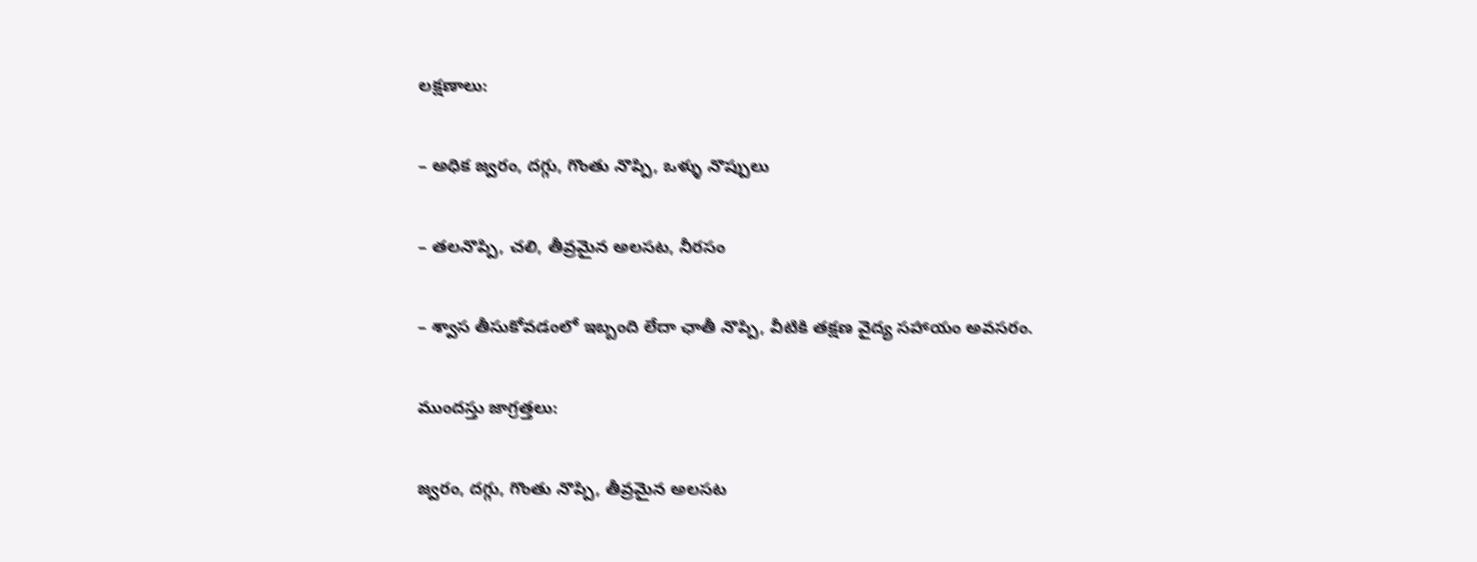లక్షణాలు:

– అధిక జ్వరం, దగ్గు, గొంతు నొప్పి, ఒళ్ళు నొప్పులు

– తలనొప్పి, చలి, తీవ్రమైన అలసట, నీరసం

– శ్వాస తీసుకోవడంలో ఇబ్బంది లేదా ఛాతీ నొప్పి, వీటికి తక్షణ వైద్య సహాయం అవసరం.

ముందస్తు జాగ్రత్తలు:

జ్వరం, దగ్గు, గొంతు నొప్పి, తీవ్రమైన అలసట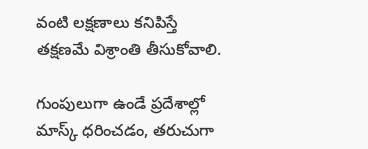వంటి లక్షణాలు కనిపిస్తే తక్షణమే విశ్రాంతి తీసుకోవాలి.

గుంపులుగా ఉండే ప్రదేశాల్లో మాస్క్ ధరించడం, తరుచుగా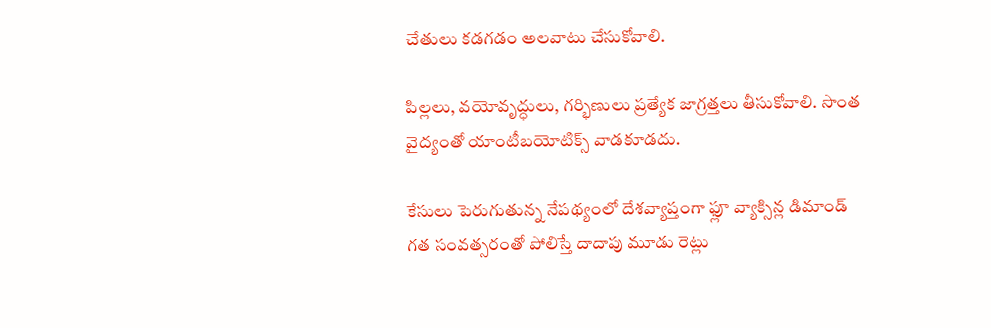చేతులు కడగడం అలవాటు చేసుకోవాలి.

పిల్లలు, వయోవృద్ధులు, గర్భిణులు ప్రత్యేక జాగ్రత్తలు తీసుకోవాలి. సొంత వైద్యంతో యాంటీబయోటిక్స్ వాడకూడదు.

కేసులు పెరుగుతున్న నేపథ్యంలో దేశవ్యాప్తంగా ఫ్లూ వ్యాక్సిన్ల డిమాండ్ గత సంవత్సరంతో పోలిస్తే దాదాపు మూడు రెట్లు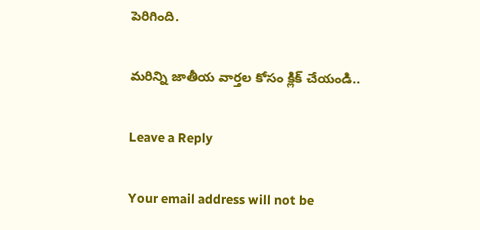పెరిగింది.

మరిన్ని జాతీయ వార్తల కోసం క్లిక్ చేయండి..

Leave a Reply

Your email address will not be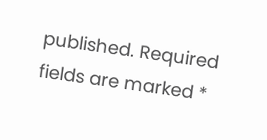published. Required fields are marked *